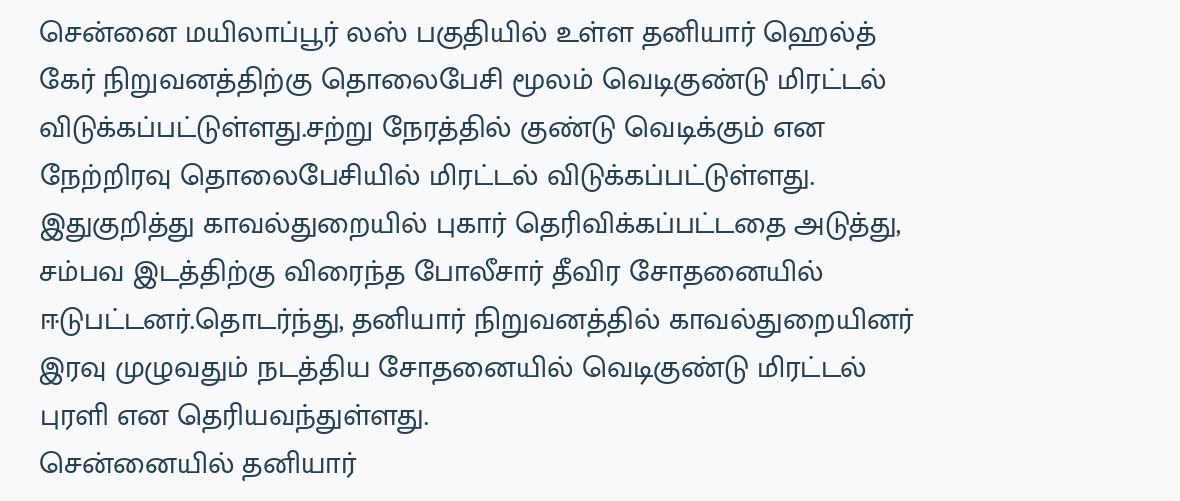சென்னை மயிலாப்பூர் லஸ் பகுதியில் உள்ள தனியார் ஹெல்த் கேர் நிறுவனத்திற்கு தொலைபேசி மூலம் வெடிகுண்டு மிரட்டல் விடுக்கப்பட்டுள்ளது.சற்று நேரத்தில் குண்டு வெடிக்கும் என நேற்றிரவு தொலைபேசியில் மிரட்டல் விடுக்கப்பட்டுள்ளது.
இதுகுறித்து காவல்துறையில் புகார் தெரிவிக்கப்பட்டதை அடுத்து, சம்பவ இடத்திற்கு விரைந்த போலீசார் தீவிர சோதனையில் ஈடுபட்டனர்.தொடர்ந்து, தனியார் நிறுவனத்தில் காவல்துறையினர் இரவு முழுவதும் நடத்திய சோதனையில் வெடிகுண்டு மிரட்டல் புரளி என தெரியவந்துள்ளது.
சென்னையில் தனியார்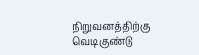நிறுவனத்திற்கு வெடிகுண்டு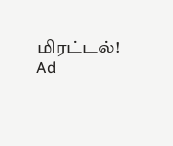மிரட்டல்!
Ad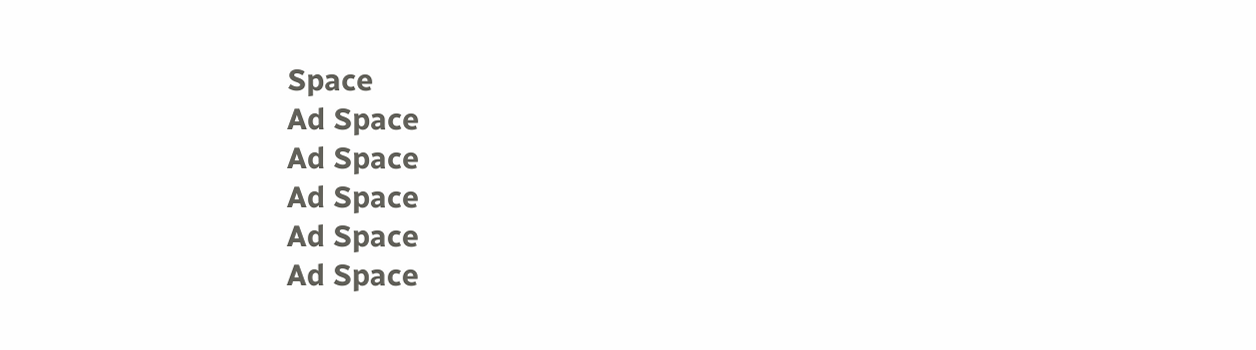Space
Ad Space
Ad Space
Ad Space
Ad Space
Ad Space